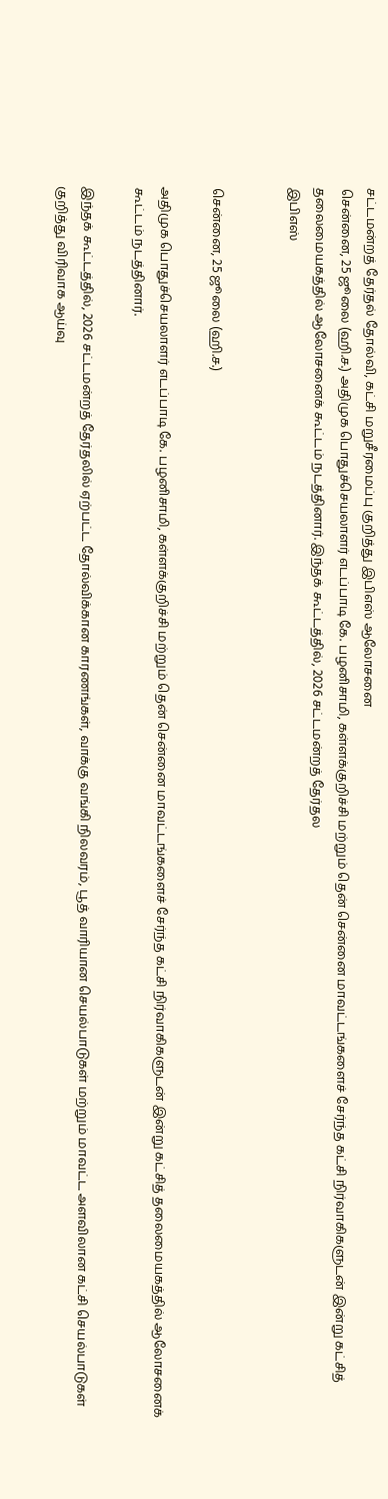சட்டமன்றத் தேர்தல் தோல்வி, கட்சி மறுசீரமைப்பு குறித்து இபிஎஸ் ஆலோசனை
சென்னை, 25 ஜூலை (ஹி.ச.) அதிமுக பொதுச்செயலாளர் எடப்பாடி கே. பழனிசாமி, கள்ளக்குறிச்சி மற்றும் தென் சென்னை மாவட்டங்களைச் சேர்ந்த கட்சி நிர்வாகிகளுடன் இன்று கட்சித் தலைமையகத்தில் ஆலோசனைக் கூட்டம் நடத்தினார். இந்தக் கூட்டத்தில், 2026 சட்டமன்றத் தேர்தல
இபிஎஸ்


சென்னை, 25 ஜூலை (ஹி.ச.)

அதிமுக பொதுச்செயலாளர் எடப்பாடி கே. பழனிசாமி, கள்ளக்குறிச்சி மற்றும் தென் சென்னை மாவட்டங்களைச் சேர்ந்த கட்சி நிர்வாகிகளுடன் இன்று கட்சித் தலைமையகத்தில் ஆலோசனைக் கூட்டம் நடத்தினார்.

இந்தக் கூட்டத்தில், 2026 சட்டமன்றத் தேர்தலில் ஏற்பட்ட தோல்விக்கான காரணங்கள், வாக்கு வங்கி நிலவரம், பூத் வாரியான செயல்பாடுகள் மற்றும் மாவட்ட அளவிலான கட்சி செயல்பாடுகள் குறித்து விரிவாக ஆய்வு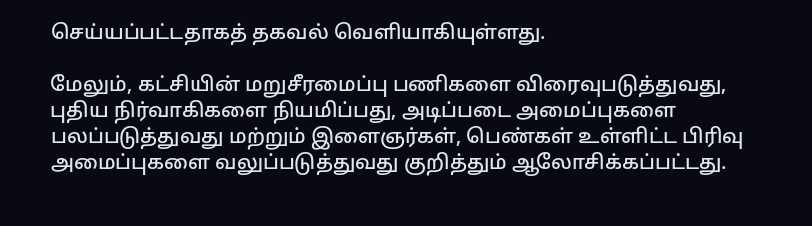செய்யப்பட்டதாகத் தகவல் வெளியாகியுள்ளது.

மேலும், கட்சியின் மறுசீரமைப்பு பணிகளை விரைவுபடுத்துவது, புதிய நிர்வாகிகளை நியமிப்பது, அடிப்படை அமைப்புகளை பலப்படுத்துவது மற்றும் இளைஞர்கள், பெண்கள் உள்ளிட்ட பிரிவு அமைப்புகளை வலுப்படுத்துவது குறித்தும் ஆலோசிக்கப்பட்டது.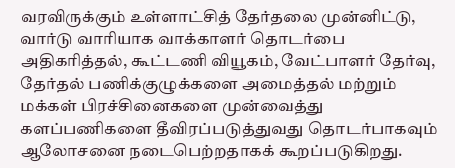வரவிருக்கும் உள்ளாட்சித் தேர்தலை முன்னிட்டு, வார்டு வாரியாக வாக்காளர் தொடர்பை அதிகரித்தல், கூட்டணி வியூகம், வேட்பாளர் தேர்வு, தேர்தல் பணிக்குழுக்களை அமைத்தல் மற்றும் மக்கள் பிரச்சினைகளை முன்வைத்து களப்பணிகளை தீவிரப்படுத்துவது தொடர்பாகவும் ஆலோசனை நடைபெற்றதாகக் கூறப்படுகிறது.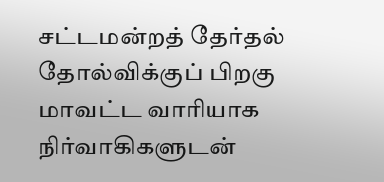சட்டமன்றத் தேர்தல் தோல்விக்குப் பிறகு மாவட்ட வாரியாக நிர்வாகிகளுடன்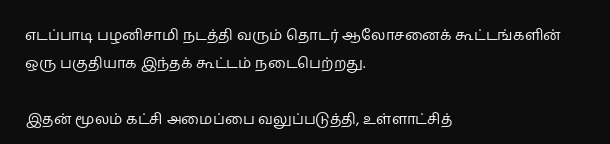எடப்பாடி பழனிசாமி நடத்தி வரும் தொடர் ஆலோசனைக் கூட்டங்களின் ஒரு பகுதியாக இந்தக் கூட்டம் நடைபெற்றது.

இதன் மூலம் கட்சி அமைப்பை வலுப்படுத்தி, உள்ளாட்சித்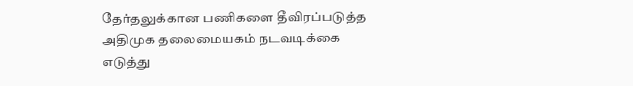தேர்தலுக்கான பணிகளை தீவிரப்படுத்த அதிமுக தலைமையகம் நடவடிக்கை எடுத்து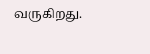வருகிறது.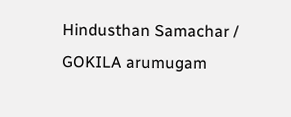Hindusthan Samachar / GOKILA arumugam